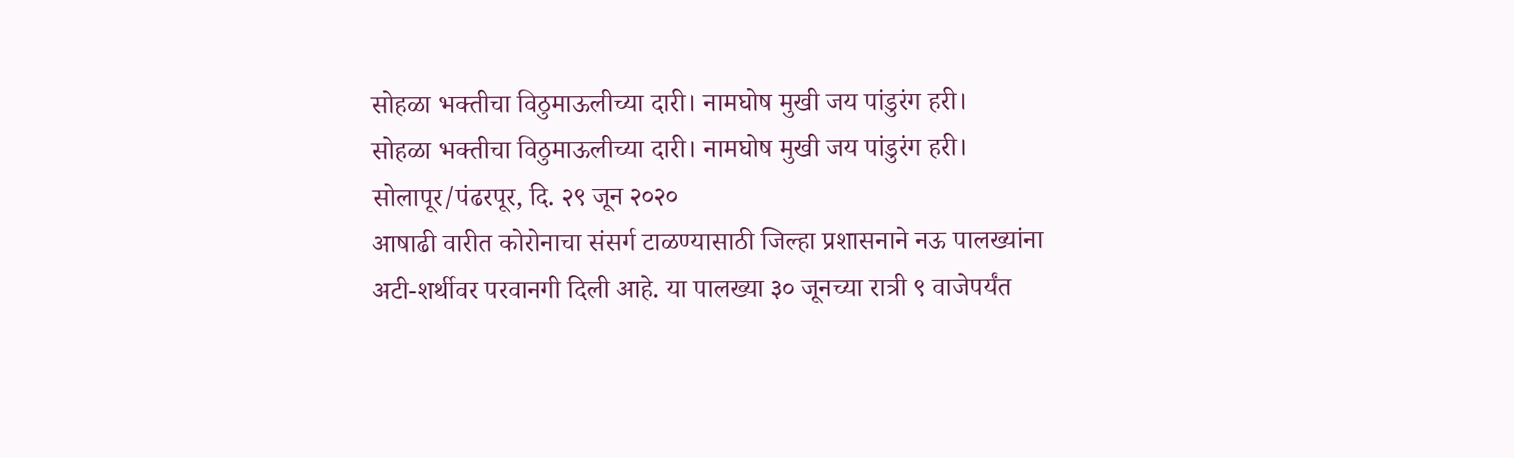सोहळा भक्तीचा विठुमाऊलीच्या दारी। नामघोष मुखी जय पांडुरंग हरी।
सोहळा भक्तीचा विठुमाऊलीच्या दारी। नामघोष मुखी जय पांडुरंग हरी।
सोलापूर/पंढरपूर, दि. २९ जून २०२०
आषाढी वारीत कोरोनाचा संसर्ग टाळण्यासाठी जिल्हा प्रशासनाने नऊ पालख्यांना अटी-शर्थीवर परवानगी दिली आहे. या पालख्या ३० जूनच्या रात्री ९ वाजेपर्यंत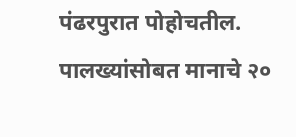पंढरपुरात पोहोचतील. पालख्यांसोबत मानाचे २०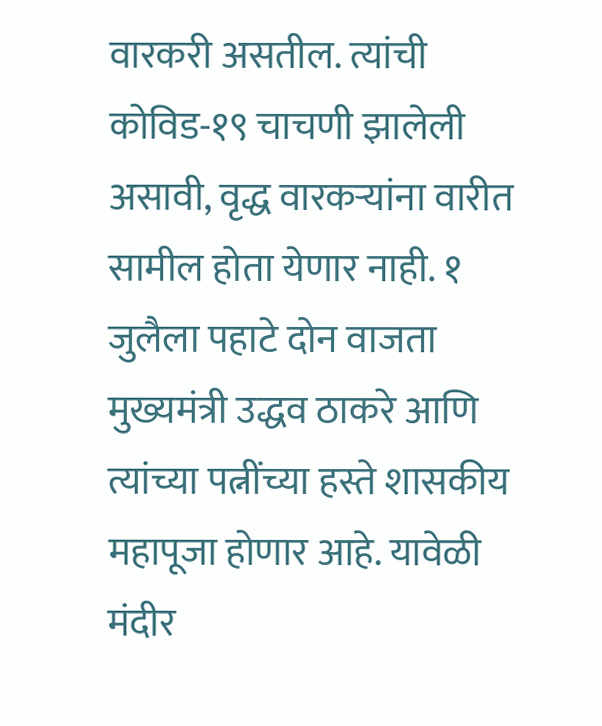वारकरी असतील. त्यांची कोविड-१९ चाचणी झालेली असावी, वृद्ध वारकऱ्यांना वारीत सामील होता येणार नाही. १ जुलैला पहाटे दोन वाजता मुख्यमंत्री उद्धव ठाकरे आणि त्यांच्या पत्नींच्या हस्ते शासकीय महापूजा होणार आहे. यावेळी मंदीर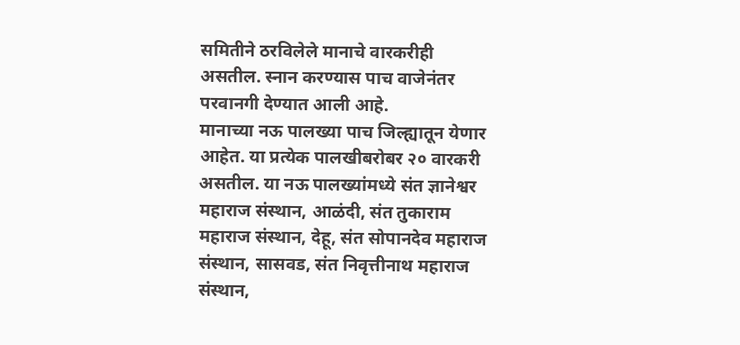समितीने ठरविलेले मानाचे वारकरीही असतील. स्नान करण्यास पाच वाजेनंतर परवानगी देण्यात आली आहे.
मानाच्या नऊ पालख्या पाच जिल्ह्यातून येणार आहेत. या प्रत्येक पालखीबरोबर २० वारकरी असतील. या नऊ पालख्यांमध्ये संत ज्ञानेश्वर महाराज संस्थान, आळंदी, संत तुकाराम महाराज संस्थान, देहू, संत सोपानदेव महाराज संस्थान, सासवड, संत निवृत्तीनाथ महाराज संस्थान,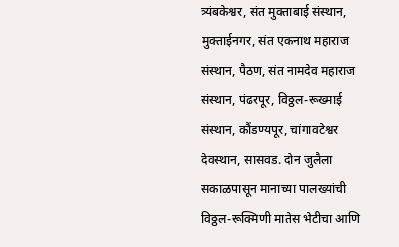त्र्यंबकेश्वर, संत मुक्ताबाई संस्थान, मुक्ताईनगर, संत एकनाथ महाराज संस्थान, पैठण, संत नामदेव महाराज संस्थान, पंढरपूर, विठ्ठल-रूख्माई संस्थान, कौंडण्यपूर, चांगावटेश्वर देवस्थान, सासवड. दोन जुलैला सकाळपासून मानाच्या पालख्यांची विठ्ठल-रूक्मिणी मातेस भेटीचा आणि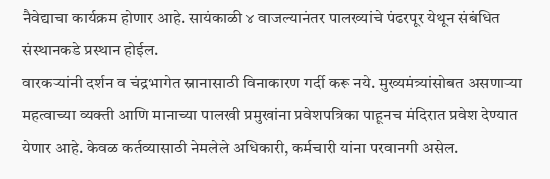नैवेद्याचा कार्यक्रम होणार आहे. सायंकाळी ४ वाजल्यानंतर पालख्यांचे पंढरपूर येथून संबंधित संस्थानकडे प्रस्थान होईल.
वारकऱ्यांनी दर्शन व चंद्रभागेत स्नानासाठी विनाकारण गर्दी करू नये. मुख्यमंत्र्यांसोबत असणाऱ्या महत्वाच्या व्यक्ती आणि मानाच्या पालखी प्रमुखांना प्रवेशपत्रिका पाहूनच मंदिरात प्रवेश देण्यात येणार आहे. केवळ कर्तव्यासाठी नेमलेले अधिकारी, कर्मचारी यांना परवानगी असेल.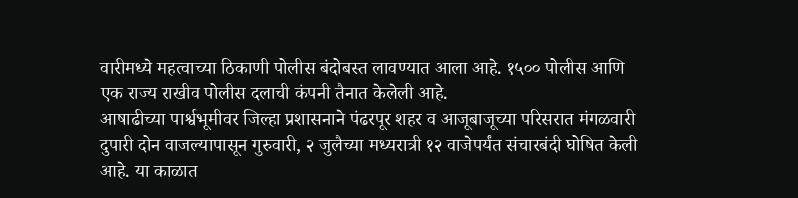वारीमध्ये महत्वाच्या ठिकाणी पोलीस बंदोबस्त लावण्यात आला आहे. १५०० पोलीस आणि एक राज्य राखीव पोलीस दलाची कंपनी तैनात केलेली आहे.
आषाढीच्या पार्श्वभूमीवर जिल्हा प्रशासनाने पंढरपूर शहर व आजूबाजूच्या परिसरात मंगळवारी दुपारी दोन वाजल्यापासून गुरुवारी, २ जुलैच्या मध्यरात्री १२ वाजेपर्यंत संचारबंदी घोषित केली आहे. या काळात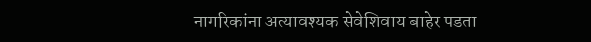नागरिकांना अत्यावश्यक सेवेशिवाय बाहेर पडता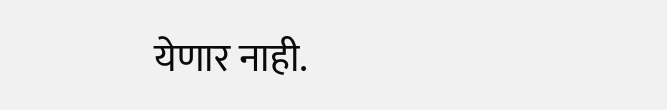येणार नाही.